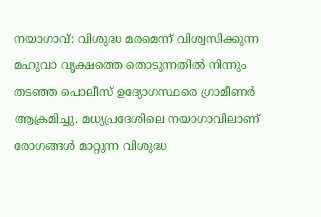നയാഗാവ്: വിശുദ്ധ മരമെന്ന് വിശ്വസിക്കുന്ന മഹുവാ വൃക്ഷത്തെ തൊടുന്നതിൽ നിന്നും തടഞ്ഞ പൊലീസ് ഉദ്യോഗസ്ഥരെ ഗ്രാമീണർ ആക്രമിച്ചു. മധ്യപ്രദേശിലെ നയാഗാവിലാണ് രോഗങ്ങൾ മാറ്റുന്ന വിശുദ്ധ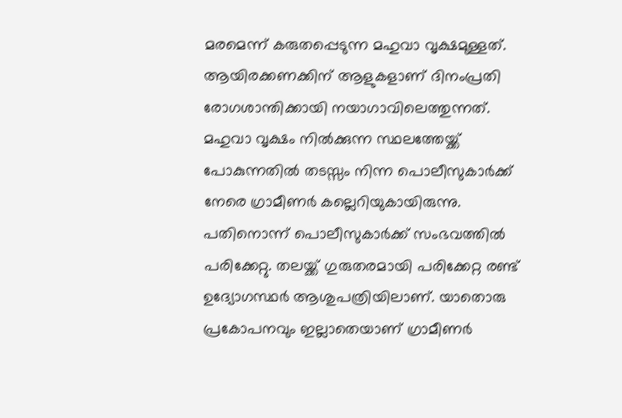മരമെന്ന് കരുതപ്പെടുന്ന മഹുവാ വൃക്ഷമുള്ളത്. ആയിരക്കണക്കിന് ആളുകളാണ് ദിനംപ്രതി രോഗശാന്തിക്കായി നയാഗാവിലെത്തുന്നത്. മഹുവാ വൃക്ഷം നിൽക്കുന്ന സ്ഥലത്തേയ്ക്ക് പോകുന്നതിൽ തടസ്സം നിന്ന പൊലീസുകാർക്ക് നേരെ ഗ്രാമീണർ കല്ലെറിയുകായിരുന്നു. പതിനൊന്ന് പൊലീസുകാർക്ക് സംഭവത്തിൽ പരിക്കേറ്റു. തലയ്ക്ക് ഗുരുതരമായി പരിക്കേറ്റ രണ്ട് ഉദ്യോഗസ്ഥർ ആശുപത്രിയിലാണ്. യാതൊരു പ്രകോപനവും ഇല്ലാതെയാണ് ഗ്രാമീണർ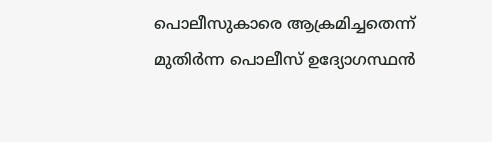പൊലീസുകാരെ ആക്രമിച്ചതെന്ന് മുതിർന്ന പൊലീസ് ഉദ്യോഗസ്ഥൻ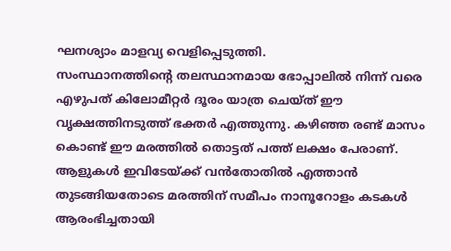ഘനശ്യാം മാളവ്യ വെളിപ്പെടുത്തി.
സംസ്ഥാനത്തിന്റെ തലസ്ഥാനമായ ഭോപ്പാലിൽ നിന്ന് വരെ എഴുപത് കിലോമീറ്റർ ദൂരം യാത്ര ചെയ്ത് ഈ വൃക്ഷത്തിനടുത്ത് ഭക്തർ എത്തുന്നു. കഴിഞ്ഞ രണ്ട് മാസം കൊണ്ട് ഈ മരത്തിൽ തൊട്ടത് പത്ത് ലക്ഷം പേരാണ്. ആളുകൾ ഇവിടേയ്ക്ക് വൻതോതിൽ എത്താൻ തുടങ്ങിയതോടെ മരത്തിന് സമീപം നാനൂറോളം കടകൾ ആരംഭിച്ചതായി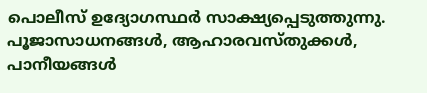പൊലീസ് ഉദ്യോഗസ്ഥർ സാക്ഷ്യപ്പെടുത്തുന്നു. പൂജാസാധനങ്ങൾ, ആഹാരവസ്തുക്കൾ, പാനീയങ്ങൾ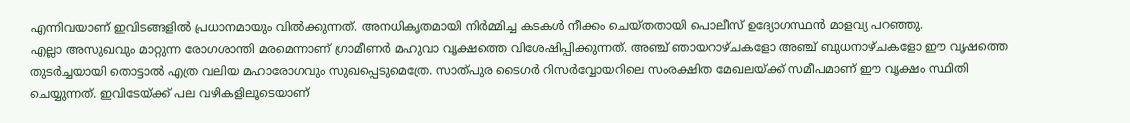എന്നിവയാണ് ഇവിടങ്ങളിൽ പ്രധാനമായും വിൽക്കുന്നത്. അനധികൃതമായി നിർമ്മിച്ച കടകൾ നീക്കം ചെയ്തതായി പൊലീസ് ഉദ്യോഗസ്ഥൻ മാളവ്യ പറഞ്ഞു.
എല്ലാ അസുഖവും മാറ്റുന്ന രോഗശാന്തി മരമെന്നാണ് ഗ്രാമീണർ മഹുവാ വൃക്ഷത്തെ വിശേഷിപ്പിക്കുന്നത്. അഞ്ച് ഞായറാഴ്ചകളോ അഞ്ച് ബുധനാഴ്ചകളോ ഈ വൃഷത്തെ തുടർച്ചയായി തൊട്ടാൽ എത്ര വലിയ മഹാരോഗവും സുഖപ്പെടുമെത്രേ. സാത്പുര ടൈഗർ റിസർവ്വോയറിലെ സംരക്ഷിത മേഖലയ്ക്ക് സമീപമാണ് ഈ വൃക്ഷം സ്ഥിതി ചെയ്യുന്നത്. ഇവിടേയ്ക്ക് പല വഴികളിലൂടെയാണ്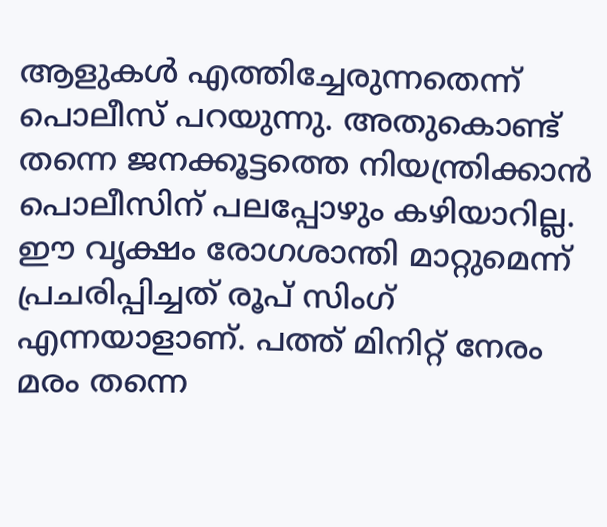ആളുകൾ എത്തിച്ചേരുന്നതെന്ന് പൊലീസ് പറയുന്നു. അതുകൊണ്ട് തന്നെ ജനക്കൂട്ടത്തെ നിയന്ത്രിക്കാൻ പൊലീസിന് പലപ്പോഴും കഴിയാറില്ല. ഈ വൃക്ഷം രോഗശാന്തി മാറ്റുമെന്ന് പ്രചരിപ്പിച്ചത് രൂപ് സിംഗ് എന്നയാളാണ്. പത്ത് മിനിറ്റ് നേരം മരം തന്നെ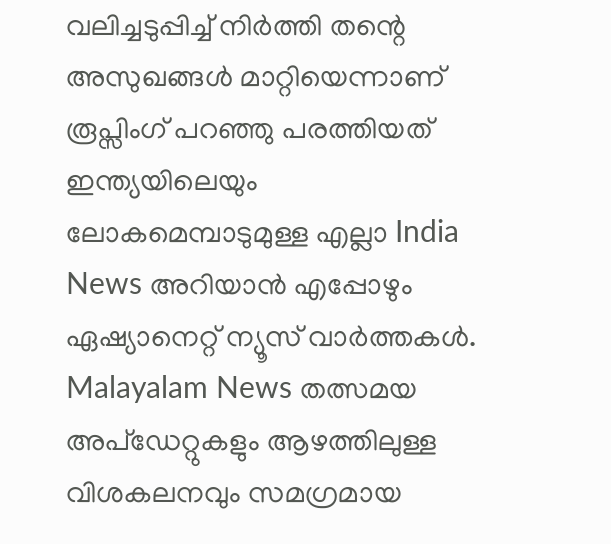വലിച്ചടുപ്പിച്ച് നിർത്തി തന്റെ അസുഖങ്ങൾ മാറ്റിയെന്നാണ് രൂപ്സിംഗ് പറഞ്ഞു പരത്തിയത്
ഇന്ത്യയിലെയും ലോകമെമ്പാടുമുള്ള എല്ലാ India News അറിയാൻ എപ്പോഴും ഏഷ്യാനെറ്റ് ന്യൂസ് വാർത്തകൾ. Malayalam News തത്സമയ അപ്ഡേറ്റുകളും ആഴത്തിലുള്ള വിശകലനവും സമഗ്രമായ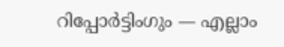റിപ്പോർട്ടിംഗും — എല്ലാം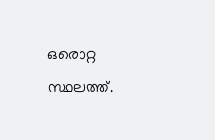ഒരൊറ്റ സ്ഥലത്ത്.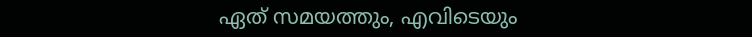ഏത് സമയത്തും, എവിടെയും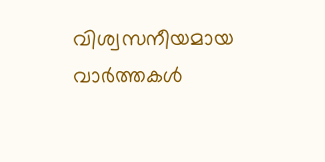വിശ്വസനീയമായ വാർത്തകൾ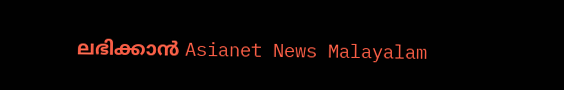ലഭിക്കാൻ Asianet News Malayalam